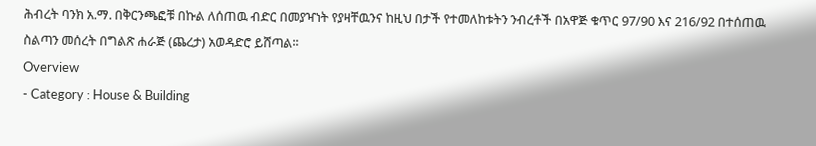ሕብረት ባንክ አ.ማ. በቅርንጫፎቹ በኩል ለሰጠዉ ብድር በመያዣነት የያዛቸዉንና ከዚህ በታች የተመለከቱትን ንብረቶች በአዋጅ ቁጥር 97/90 እና 216/92 በተሰጠዉ ስልጣን መሰረት በግልጽ ሐራጅ (ጨረታ) አወዳድሮ ይሸጣል፡፡
Overview
- Category : House & Building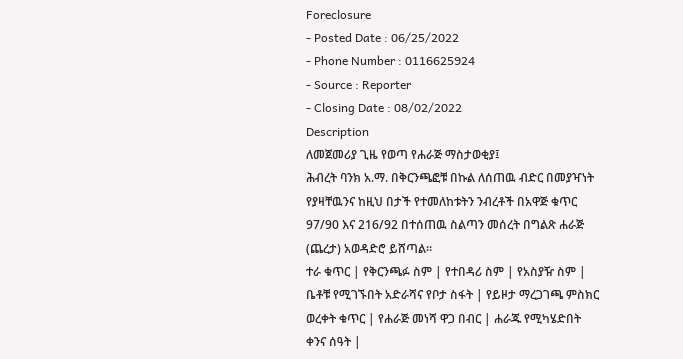Foreclosure
- Posted Date : 06/25/2022
- Phone Number : 0116625924
- Source : Reporter
- Closing Date : 08/02/2022
Description
ለመጀመሪያ ጊዜ የወጣ የሐራጅ ማስታወቂያ፤
ሕብረት ባንክ አ.ማ. በቅርንጫፎቹ በኩል ለሰጠዉ ብድር በመያዣነት የያዛቸዉንና ከዚህ በታች የተመለከቱትን ንብረቶች በአዋጅ ቁጥር 97/90 እና 216/92 በተሰጠዉ ስልጣን መሰረት በግልጽ ሐራጅ (ጨረታ) አወዳድሮ ይሸጣል፡፡
ተራ ቁጥር | የቅርንጫፉ ስም | የተበዳሪ ስም | የአስያዥ ስም | ቤቶቹ የሚገኙበት አድራሻና የቦታ ስፋት | የይዞታ ማረጋገጫ ምስክር ወረቀት ቁጥር | የሐራጅ መነሻ ዋጋ በብር | ሐራጁ የሚካሄድበት ቀንና ሰዓት |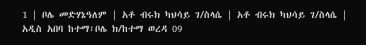1 | ቦሌ መድሃኔዓለም | አቶ ብሩክ ካህሳይ ገ/ስላሴ | አቶ ብሩክ ካህሳይ ገ/ስላሴ | አዲስ አበባ ከተማ፣ቦሌ ክ/ከተማ ወረዳ 09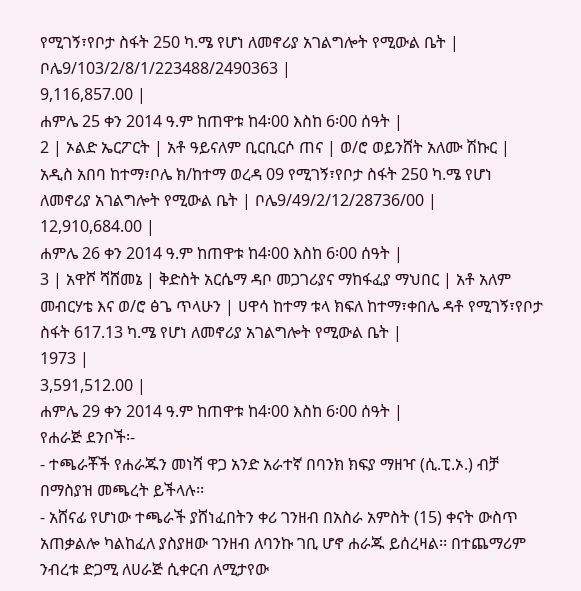የሚገኝ፣የቦታ ስፋት 250 ካ.ሜ የሆነ ለመኖሪያ አገልግሎት የሚውል ቤት | ቦሌ9/103/2/8/1/223488/2490363 |
9,116,857.00 |
ሐምሌ 25 ቀን 2014 ዓ.ም ከጠዋቱ ከ4፡00 እስከ 6፡00 ሰዓት |
2 | ኦልድ ኤርፖርት | አቶ ዓይናለም ቢርቢርሶ ጠና | ወ/ሮ ወይንሸት አለሙ ሽኩር | አዲስ አበባ ከተማ፣ቦሌ ክ/ከተማ ወረዳ 09 የሚገኝ፣የቦታ ስፋት 250 ካ.ሜ የሆነ ለመኖሪያ አገልግሎት የሚውል ቤት | ቦሌ9/49/2/12/28736/00 |
12,910,684.00 |
ሐምሌ 26 ቀን 2014 ዓ.ም ከጠዋቱ ከ4፡00 እስከ 6፡00 ሰዓት |
3 | አዋሾ ሻሸመኔ | ቅድስት አርሴማ ዳቦ መጋገሪያና ማከፋፈያ ማህበር | አቶ አለም መብርሃቴ እና ወ/ሮ ፅጌ ጥላሁን | ሀዋሳ ከተማ ቱላ ክፍለ ከተማ፣ቀበሌ ዳቶ የሚገኝ፣የቦታ ስፋት 617.13 ካ.ሜ የሆነ ለመኖሪያ አገልግሎት የሚውል ቤት |
1973 |
3,591,512.00 |
ሐምሌ 29 ቀን 2014 ዓ.ም ከጠዋቱ ከ4፡00 እስከ 6፡00 ሰዓት |
የሐራጅ ደንቦች፡-
- ተጫራቾች የሐራጁን መነሻ ዋጋ አንድ አራተኛ በባንክ ክፍያ ማዘዣ (ሲ.ፒ.ኦ.) ብቻ በማስያዝ መጫረት ይችላሉ፡፡
- አሸናፊ የሆነው ተጫራች ያሸነፈበትን ቀሪ ገንዘብ በአስራ አምስት (15) ቀናት ውስጥ አጠቃልሎ ካልከፈለ ያስያዘው ገንዘብ ለባንኩ ገቢ ሆኖ ሐራጁ ይሰረዛል፡፡ በተጨማሪም ንብረቱ ድጋሚ ለሀራጅ ሲቀርብ ለሚታየው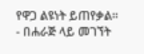የዋጋ ልዩነት ይጠየቃል፡፡
- በሐራጅ ላይ መገኘት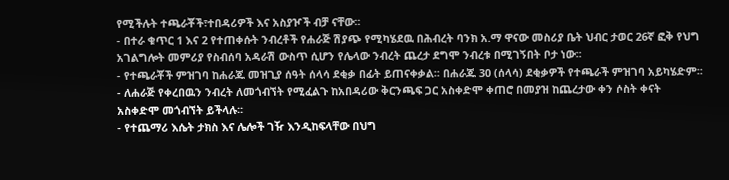የሚችሉት ተጫራቾች፣ተበዳሪዎች እና አስያዦች ብቻ ናቸው፡፡
- በተራ ቁጥር 1 እና 2 የተጠቀሱት ንብረቶች የሐራጅ ሽያጭ የሚካሄደዉ በሕብረት ባንክ አ.ማ ዋናው መስሪያ ቤት ህብር ታወር 26ኛ ፎቅ የህግ አገልግሎት መምሪያ የስብሰባ አዳራሽ ውስጥ ሲሆን የሌላው ንብረት ጨረታ ደግሞ ንብረቱ በሚገኝበት ቦታ ነው፡፡
- የተጫራቾች ምዝገባ ከሐራጁ መዝጊያ ሰዓት ሰላሳ ደቂቃ በፊት ይጠናቀቃል፡፡ በሐራጁ 30 (ሰላሳ) ደቂቃዎች የተጫራች ምዝገባ አይካሄድም፡፡
- ለሐራጅ የቀረበዉን ንብረት ለመጎብኘት የሚፈልጉ ከአበዳሪው ቅርንጫፍ ጋር አስቀድሞ ቀጠሮ በመያዝ ከጨረታው ቀን ሶስት ቀናት አስቀድሞ መጎብኘት ይችላሉ፡፡
- የተጨማሪ እሴት ታክስ እና ሌሎች ገዥ እንዲከፍላቸው በህግ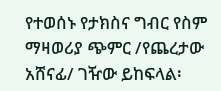የተወሰኑ የታክስና ግብር የስም ማዛወሪያ ጭምር /የጨረታው አሸናፊ/ ገዥው ይከፍላል፡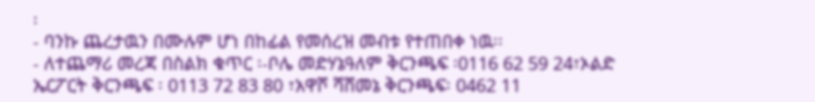፡
- ባንኩ ጨረታዉን በሙሉም ሆነ በከፊል የመሰረዝ መብቱ የተጠበቀ ነዉ፡፡
- ለተጨማሪ መረጃ በስልክ ቁጥር ፡-ቦሌ መድሃኔዓለም ቅርንጫፍ ፡0116 62 59 24፣ኦልድ ኤርፖርት ቅርንጫፍ ፡ 0113 72 83 80 ፣አዋሾ ሻሸመኔ ቅርንጫፍ፡ 0462 11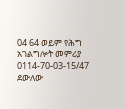04 64 ወይም የሕግ አገልግሎት መምሪያ 0114-70-03-15/47 ደውለው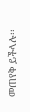መጠየቅ ይችላሉ፡፡